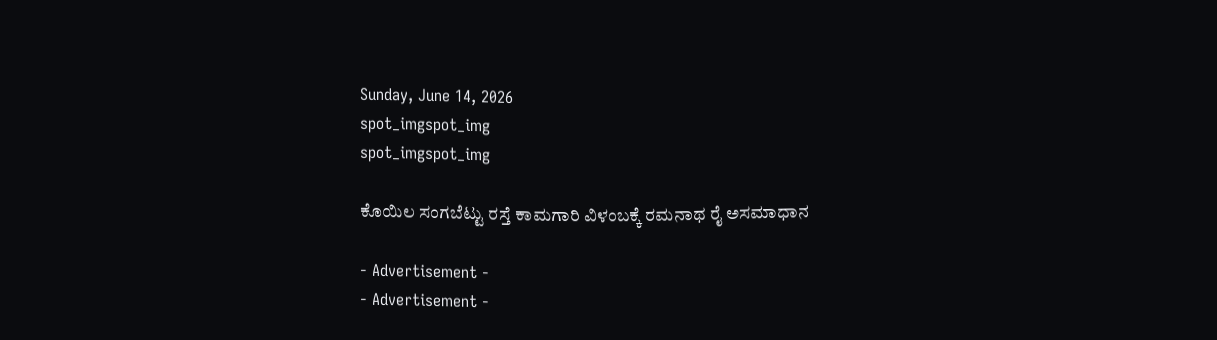Sunday, June 14, 2026
spot_imgspot_img
spot_imgspot_img

ಕೊಯಿಲ ಸಂಗಬೆಟ್ಟು ರಸ್ತೆ ಕಾಮಗಾರಿ ವಿಳಂಬಕ್ಕೆ ರಮನಾಥ ರೈ ಅಸಮಾಧಾನ

- Advertisement -
- Advertisement -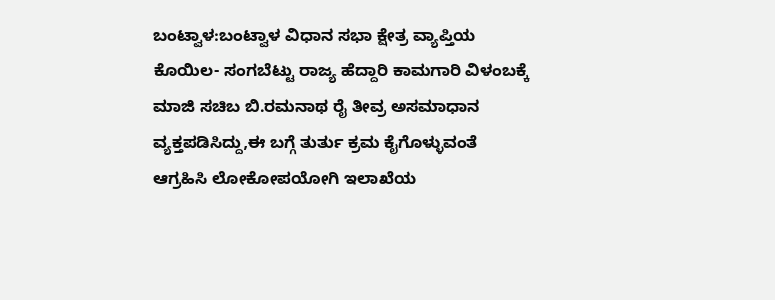ಬಂಟ್ವಾಳ:ಬಂಟ್ವಾಳ ವಿಧಾನ ಸಭಾ ಕ್ಷೇತ್ರ ವ್ಯಾಪ್ತಿಯ ಕೊಯಿಲ- ಸಂಗಬೆಟ್ಟು ರಾಜ್ಯ ಹೆದ್ದಾರಿ ಕಾಮಗಾರಿ ವಿಳಂಬಕ್ಕೆ ಮಾಜಿ ಸಚಿಬ ಬಿ.ರಮನಾಥ ರೈ ತೀವ್ರ ಅಸಮಾಧಾನ ವ್ಯಕ್ತಪಡಿಸಿದ್ದು,ಈ ಬಗ್ಗೆ ತುರ್ತು ಕ್ರಮ ಕೈಗೊಳ್ಳುವಂತೆ ಆಗ್ರಹಿಸಿ ಲೋಕೋಪಯೋಗಿ ಇಲಾಖೆಯ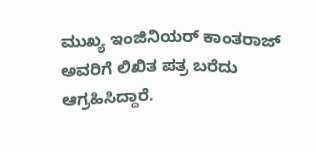ಮುಖ್ಯ ಇಂಜಿನಿಯರ್ ಕಾಂತರಾಜ್ ಅವರಿಗೆ ಲಿಖಿತ ಪತ್ರ ಬರೆದು ಆಗ್ರಹಿಸಿದ್ದಾರೆ.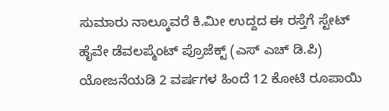ಸುಮಾರು ನಾಲ್ಕೂವರೆ ಕಿ.ಮೀ ಉದ್ದದ ಈ ರಸ್ತೆಗೆ ಸ್ಟೇಟ್ ಹೈವೇ ಡೆವಲಪ್ಮೆಂಟ್ ಪ್ರೊಜೆಕ್ಟ್ (ಎಸ್ ಎಚ್ ಡಿ.ಪಿ) ಯೋಜನೆಯಡಿ 2 ವರ್ಷಗಳ ಹಿಂದೆ 12 ಕೋಟಿ ರೂಪಾಯಿ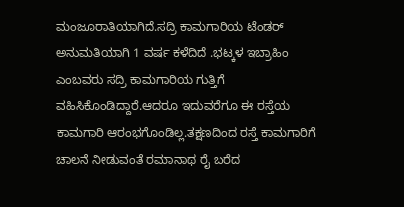ಮಂಜೂರಾತಿಯಾಗಿದೆ.ಸದ್ರಿ ಕಾಮಗಾರಿಯ ಟೆಂಡರ್ ಅನುಮತಿಯಾಗಿ 1 ವರ್ಷ ಕಳೆದಿದೆ .ಭಟ್ಕಳ ಇಬ್ರಾಹಿಂ ಎಂಬವರು ಸದ್ರಿ ಕಾಮಗಾರಿಯ ಗುತ್ತಿಗೆ ವಹಿಸಿಕೊಂಡಿದ್ದಾರೆ.ಆದರೂ ಇದುವರೆಗೂ ಈ ರಸ್ತೆಯ ಕಾಮಗಾರಿ ಆರಂಭಗೊಂಡಿಲ್ಲ.ತಕ್ಷಣದಿಂದ ರಸ್ತೆ ಕಾಮಗಾರಿಗೆ ಚಾಲನೆ ನೀಡುವಂತೆ ರಮಾನಾಥ ರೈ ಬರೆದ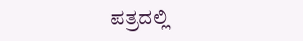ಪತ್ರದಲ್ಲಿ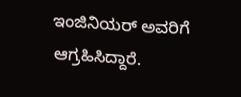ಇಂಜಿನಿಯರ್ ಅವರಿಗೆ ಆಗ್ರಹಿಸಿದ್ದಾರೆ.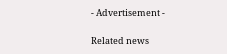- Advertisement -

Related news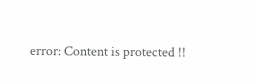error: Content is protected !!